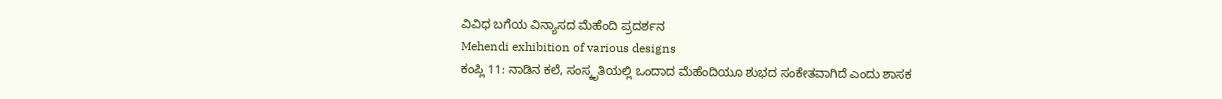ವಿವಿಧ ಬಗೆಯ ವಿನ್ಯಾಸದ ಮೆಹೆಂದಿ ಪ್ರದರ್ಶನ
Mehendi exhibition of various designs
ಕಂಪ್ಲಿ 11: ನಾಡಿನ ಕಲೆ, ಸಂಸ್ಕೃತಿಯಲ್ಲಿ ಒಂದಾದ ಮೆಹೆಂದಿಯೂ ಶುಭದ ಸಂಕೇತವಾಗಿದೆ ಎಂದು ಶಾಸಕ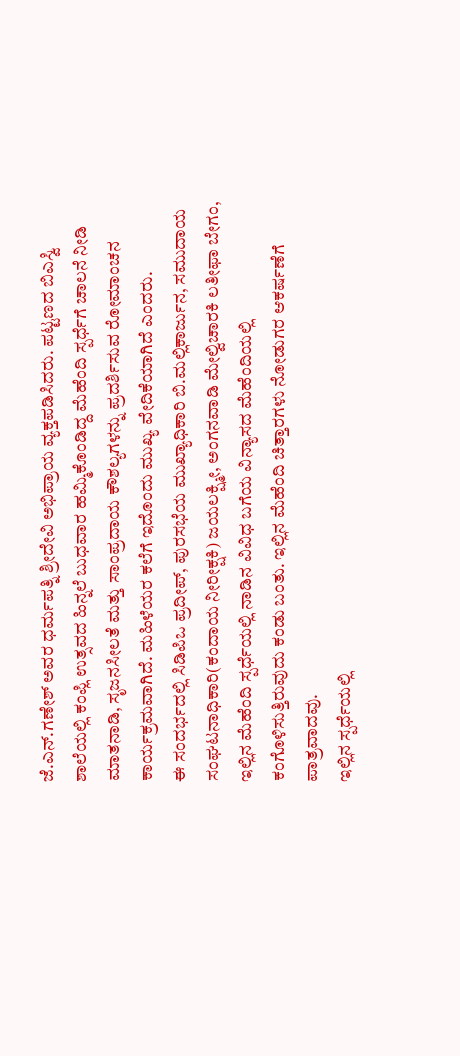ಜೆ.ಎನ್.ಗಣೇಶ್ ಅವರ ಧರ್ಮಪತ್ನಿ ಶ್ರೀದೇವಿ ಅಭಿಪ್ರಾಯ ವ್ಯಕ್ತಪಡಿಸಿದರು. ಪಟ್ಟಣದ ಬಿಎಸ್ವಿ ಶಾಲೆಯಲ್ಲಿ ಕಂಪ್ಲಿ ಉತ್ಸವದ ಹಿನ್ನಲೆ ಬುಧವಾರ ಹಮ್ಮಿಕೊಂಡಿದ್ದ ಮೆಹೆಂದಿ ಸ್ಪರ್ಧೆಗೆ ಚಾಲನೆ ನೀಡಿ ಮಾತನಾಡಿ, ಸೃಜನಸೀಲತೆ ಮತ್ತು ಸಾಂಪ್ರದಾಯ ಕೌಶಲ್ಯಗಳನ್ನು ಪ್ರದರ್ಶಿಸುವ ರೋಮಾಂಚನ ಕಾರ್ಯಕ್ರಮವಾಗಿದೆ. ಮಹಿಳೆಯರ ಕಲೆಗೆ ಇದೊಂದು ಮುಖ್ಯ ವೇದಿಕೆಯಾಗಿದೆ ಎಂದರು.
ಈ ಸಂದರ್ಭದಲ್ಲಿ ಸಿಡಿಪಿಒ ಪ್ರದೀಪ್, ಪುರಸಭೆಯ ಮುಖ್ಯಾಧಿಕಾರಿ ಬಿ.ಮಲ್ಲಿಕಾರ್ಜುನ, ಸಮುದಾಯ ಸಂಘಟನಾಧಿಕಾರಿ(ಕಂದಾಯ ನೀರೀಕ್ಷಕಿ) ಜಯಲಕ್ಷ್ಮೀ, ಅಂಗನವಾಡಿ ಮೇಲ್ವಿಚಾರಕಿ ಲತೀಫಾ ಬೇಗಂ,
ಇಲ್ಲಿನ ಮೆಹೆಂದಿ ಸ್ಪರ್ಧೆಯಲ್ಲಿ ನಾಡಿನ ವಿವಿಧ ಬಗೆಯ ವಿನ್ಯಾಸದ ಮೆಹೆಂದಿಯಲ್ಲಿ ಕಂಗೊಳಿಸುತ್ತಿರುವುದು ಕಂಡು ಬಂತು. ಇಲ್ಲಿನ ಮೆಹೆಂದಿ ಚಿತ್ತಾರಗಳು ನೋಡುಗರ ಆಕರ್ಷಣೆಗೆ ಪಾತ್ರವಾದವು.
ಇಲ್ಲಿನ ಸ್ಪರ್ಧೆಯಲ್ಲಿ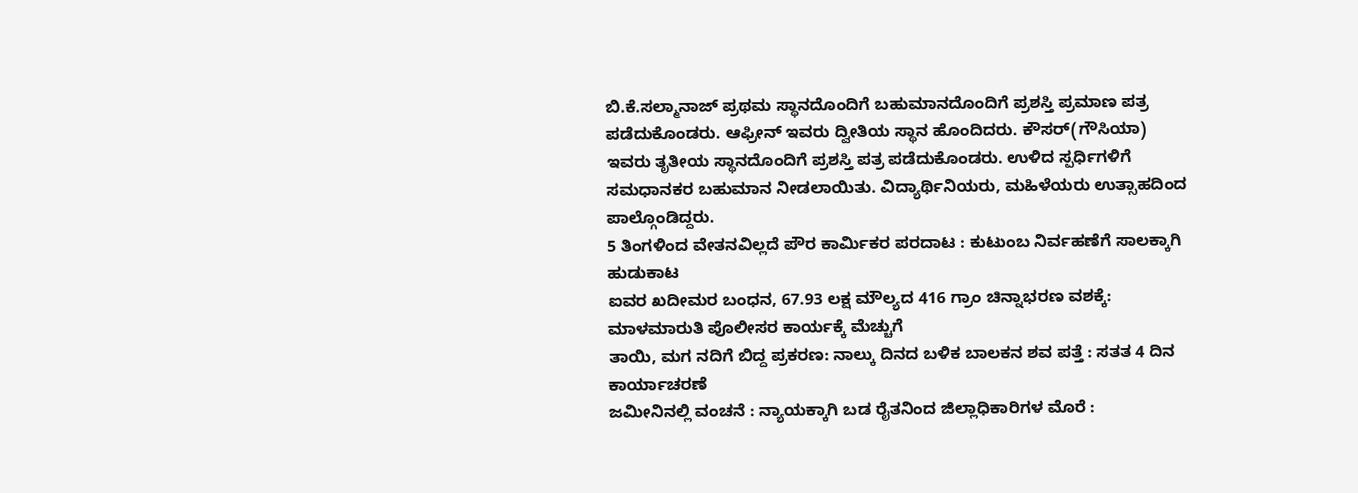ಬಿ.ಕೆ.ಸಲ್ಮಾನಾಜ್ ಪ್ರಥಮ ಸ್ಥಾನದೊಂದಿಗೆ ಬಹುಮಾನದೊಂದಿಗೆ ಪ್ರಶಸ್ತಿ ಪ್ರಮಾಣ ಪತ್ರ ಪಡೆದುಕೊಂಡರು. ಆಫ್ರೀನ್ ಇವರು ದ್ವೀತಿಯ ಸ್ಥಾನ ಹೊಂದಿದರು. ಕೌಸರ್(ಗೌಸಿಯಾ) ಇವರು ತೃತೀಯ ಸ್ಥಾನದೊಂದಿಗೆ ಪ್ರಶಸ್ತಿ ಪತ್ರ ಪಡೆದುಕೊಂಡರು. ಉಳಿದ ಸ್ಪರ್ಧಿಗಳಿಗೆ ಸಮಧಾನಕರ ಬಹುಮಾನ ನೀಡಲಾಯಿತು. ವಿದ್ಯಾರ್ಥಿನಿಯರು, ಮಹಿಳೆಯರು ಉತ್ಸಾಹದಿಂದ ಪಾಲ್ಗೊಂಡಿದ್ದರು.
5 ತಿಂಗಳಿಂದ ವೇತನವಿಲ್ಲದೆ ಪೌರ ಕಾರ್ಮಿಕರ ಪರದಾಟ : ಕುಟುಂಬ ನಿರ್ವಹಣೆಗೆ ಸಾಲಕ್ಕಾಗಿ ಹುಡುಕಾಟ
ಐವರ ಖದೀಮರ ಬಂಧನ, 67.93 ಲಕ್ಷ ಮೌಲ್ಯದ 416 ಗ್ರಾಂ ಚಿನ್ನಾಭರಣ ವಶಕ್ಕೆ: ಮಾಳಮಾರುತಿ ಪೊಲೀಸರ ಕಾರ್ಯಕ್ಕೆ ಮೆಚ್ಚುಗೆ
ತಾಯಿ, ಮಗ ನದಿಗೆ ಬಿದ್ದ ಪ್ರಕರಣ: ನಾಲ್ಕು ದಿನದ ಬಳಿಕ ಬಾಲಕನ ಶವ ಪತ್ತೆ : ಸತತ 4 ದಿನ ಕಾರ್ಯಾಚರಣೆ
ಜಮೀನಿನಲ್ಲಿ ವಂಚನೆ : ನ್ಯಾಯಕ್ಕಾಗಿ ಬಡ ರೈತನಿಂದ ಜಿಲ್ಲಾಧಿಕಾರಿಗಳ ಮೊರೆ :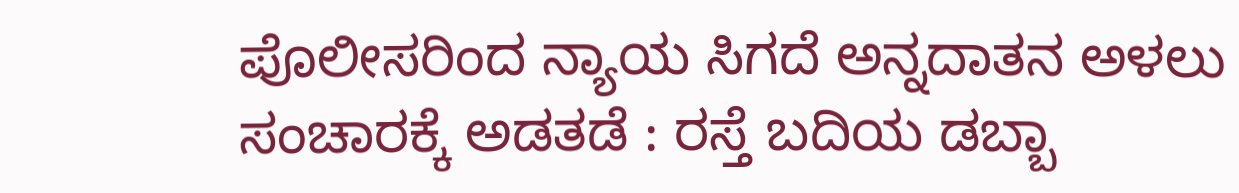ಪೊಲೀಸರಿಂದ ನ್ಯಾಯ ಸಿಗದೆ ಅನ್ನದಾತನ ಅಳಲು
ಸಂಚಾರಕ್ಕೆ ಅಡತಡೆ : ರಸ್ತೆ ಬದಿಯ ಡಬ್ಬಾ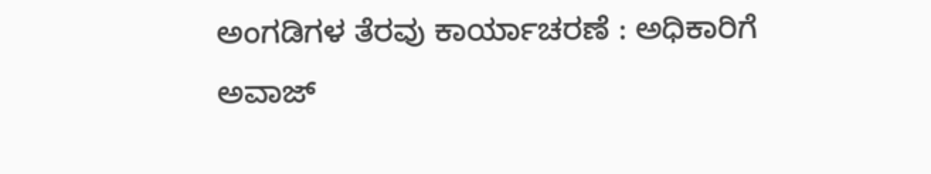ಅಂಗಡಿಗಳ ತೆರವು ಕಾರ್ಯಾಚರಣೆ : ಅಧಿಕಾರಿಗೆ ಅವಾಜ್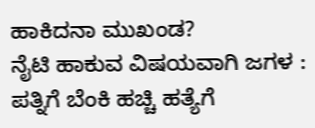ಹಾಕಿದನಾ ಮುಖಂಡ?
ನೈಟಿ ಹಾಕುವ ವಿಷಯವಾಗಿ ಜಗಳ : ಪತ್ನಿಗೆ ಬೆಂಕಿ ಹಚ್ಚಿ ಹತ್ಯೆಗೆ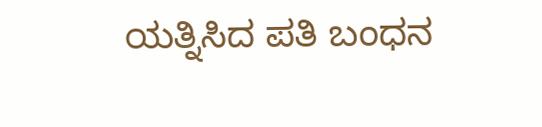ಯತ್ನಿಸಿದ ಪತಿ ಬಂಧನ